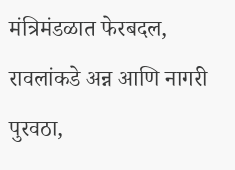मंत्रिमंडळात फेरबदल, रावलांकडे अन्न आणि नागरी पुरवठा,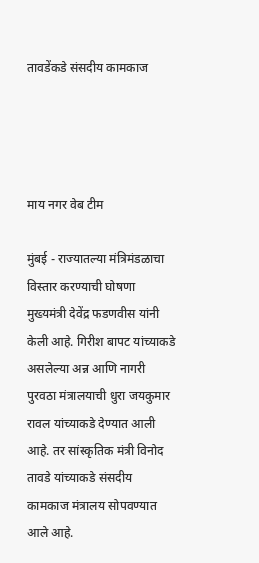तावडेंकडे संसदीय कामकाज




माय नगर वेब टीम

मुंबई - राज्यातल्या मंत्रिमंडळाचा विस्तार करण्याची घोषणा मुख्यमंत्री देवेंद्र फडणवीस यांनी केली आहे. गिरीश बापट यांच्याकडे असलेल्या अन्न आणि नागरी पुरवठा मंत्रालयाची धुरा जयकुमार रावल यांच्याकडे देण्यात आली आहे. तर सांस्कृतिक मंत्री विनोद तावडे यांच्याकडे संसदीय कामकाज मंत्रालय सोपवण्यात आले आहे.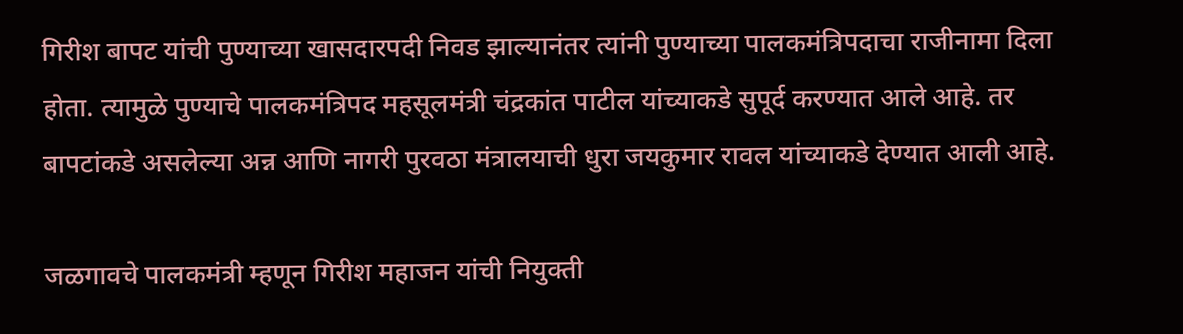गिरीश बापट यांची पुण्याच्या खासदारपदी निवड झाल्यानंतर त्यांनी पुण्याच्या पालकमंत्रिपदाचा राजीनामा दिला होता. त्यामुळे पुण्याचे पालकमंत्रिपद महसूलमंत्री चंद्रकांत पाटील यांच्याकडे सुपूर्द करण्यात आले आहे. तर बापटांकडे असलेल्या अन्न आणि नागरी पुरवठा मंत्रालयाची धुरा जयकुमार रावल यांच्याकडे देण्यात आली आहे.

जळगावचे पालकमंत्री म्हणून गिरीश महाजन यांची नियुक्ती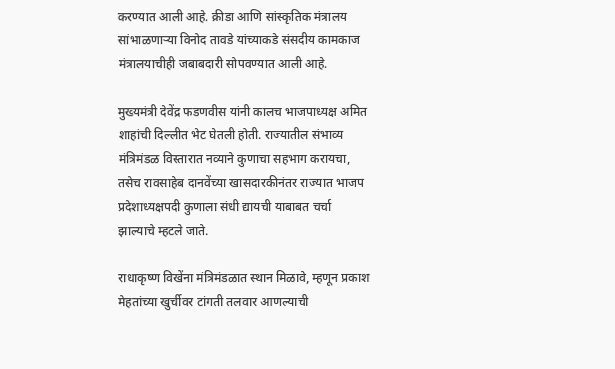करण्यात आली आहे. क्रीडा आणि सांस्कृतिक मंत्रालय सांभाळणाऱ्या विनोद तावडे यांच्याकडे संसदीय कामकाज मंत्रालयाचीही जबाबदारी सोपवण्यात आली आहे.

मुख्यमंत्री देवेंद्र फडणवीस यांनी कालच भाजपाध्यक्ष अमित शाहांची दिल्लीत भेट घेतली होती. राज्यातील संभाव्य मंत्रिमंडळ विस्तारात नव्याने कुणाचा सहभाग करायचा, तसेच रावसाहेब दानवेंच्या खासदारकीनंतर राज्यात भाजप प्रदेशाध्यक्षपदी कुणाला संधी द्यायची याबाबत चर्चा झाल्याचे म्हटले जाते.

राधाकृष्ण विखेंना मंत्रिमंडळात स्थान मिळावे, म्हणून प्रकाश मेहतांच्या खुर्चीवर टांगती तलवार आणल्याची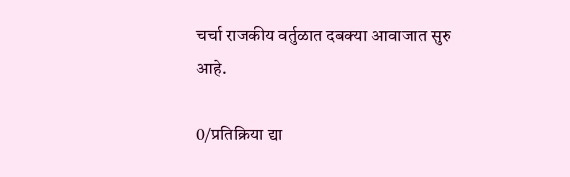चर्चा राजकीय वर्तुळात दबक्या आवाजात सुरु आहे.

0/प्रतिक्रिया द्या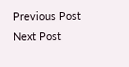Previous Post Next Post